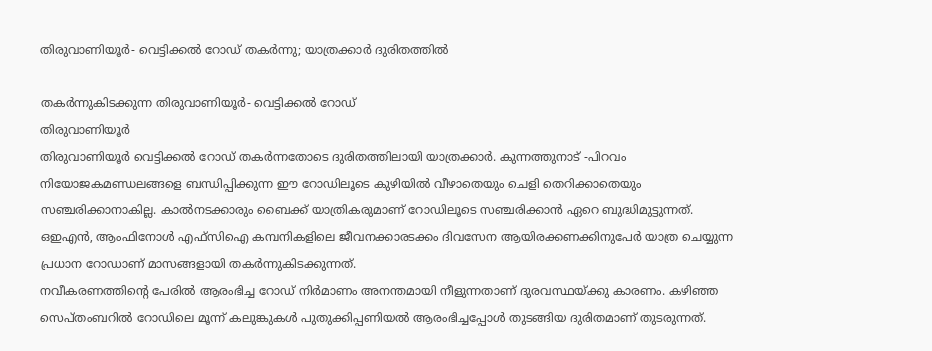തിരുവാണിയൂർ- വെട്ടിക്കൽ റോഡ് തകർന്നു; യാത്രക്കാർ ദുരിതത്തിൽ

തകർന്നുകിടക്കുന്ന തിരുവാണിയൂർ- വെട്ടിക്കൽ റോഡ്
തിരുവാണിയൂർ
തിരുവാണിയൂർ വെട്ടിക്കൽ റോഡ് തകർന്നതോടെ ദുരിതത്തിലായി യാത്രക്കാർ. കുന്നത്തുനാട് -പിറവം നിയോജകമണ്ഡലങ്ങളെ ബന്ധിപ്പിക്കുന്ന ഈ റോഡിലൂടെ കുഴിയിൽ വീഴാതെയും ചെളി തെറിക്കാതെയും സഞ്ചരിക്കാനാകില്ല. കാൽനടക്കാരും ബൈക്ക് യാത്രികരുമാണ് റോഡിലൂടെ സഞ്ചരിക്കാൻ ഏറെ ബുദ്ധിമുട്ടുന്നത്.
ഒഇഎൻ, ആംഫിനോൾ എഫ്സിഐ കമ്പനികളിലെ ജീവനക്കാരടക്കം ദിവസേന ആയിരക്കണക്കിനുപേർ യാത്ര ചെയ്യുന്ന പ്രധാന റോഡാണ് മാസങ്ങളായി തകർന്നുകിടക്കുന്നത്.
നവീകരണത്തിന്റെ പേരിൽ ആരംഭിച്ച റോഡ് നിർമാണം അനന്തമായി നീളുന്നതാണ് ദുരവസ്ഥയ്ക്കു കാരണം. കഴിഞ്ഞ സെപ്തംബറിൽ റോഡിലെ മൂന്ന് കലുങ്കുകൾ പുതുക്കിപ്പണിയൽ ആരംഭിച്ചപ്പോൾ തുടങ്ങിയ ദുരിതമാണ് തുടരുന്നത്.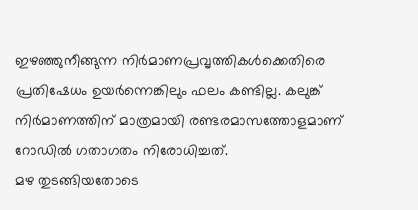ഇഴഞ്ഞുനീങ്ങുന്ന നിർമാണപ്രവൃത്തികൾക്കെതിരെ പ്രതിഷേധം ഉയർന്നെങ്കിലും ഫലം കണ്ടില്ല. കലുങ്ക് നിർമാണത്തിന് മാത്രമായി രണ്ടരമാസത്തോളമാണ് റോഡിൽ ഗതാഗതം നിരോധിച്ചത്.
മഴ തുടങ്ങിയതോടെ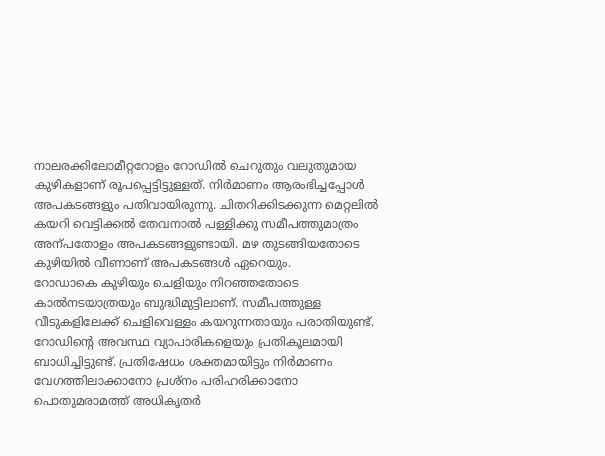നാലരക്കിലോമീറ്ററോളം റോഡിൽ ചെറുതും വലുതുമായ കുഴികളാണ് രൂപപ്പെട്ടിട്ടുള്ളത്. നിർമാണം ആരംഭിച്ചപ്പോൾ അപകടങ്ങളും പതിവായിരുന്നു. ചിതറിക്കിടക്കുന്ന മെറ്റലിൽ കയറി വെട്ടിക്കൽ തേവനാൽ പള്ളിക്കു സമീപത്തുമാത്രം അന്പതോളം അപകടങ്ങളുണ്ടായി. മഴ തുടങ്ങിയതോടെ കുഴിയിൽ വീണാണ് അപകടങ്ങൾ ഏറെയും.
റോഡാകെ കുഴിയും ചെളിയും നിറഞ്ഞതോടെ കാൽനടയാത്രയും ബുദ്ധിമുട്ടിലാണ്. സമീപത്തുള്ള വീടുകളിലേക്ക് ചെളിവെള്ളം കയറുന്നതായും പരാതിയുണ്ട്. റോഡിന്റെ അവസ്ഥ വ്യാപാരികളെയും പ്രതികൂലമായി ബാധിച്ചിട്ടുണ്ട്. പ്രതിഷേധം ശക്തമായിട്ടും നിർമാണം വേഗത്തിലാക്കാനോ പ്രശ്നം പരിഹരിക്കാനോ പൊതുമരാമത്ത് അധികൃതർ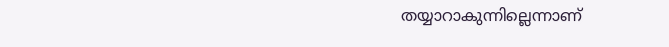തയ്യാറാകുന്നില്ലെന്നാണ്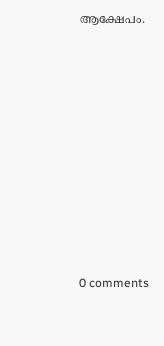ആക്ഷേപം.










0 comments